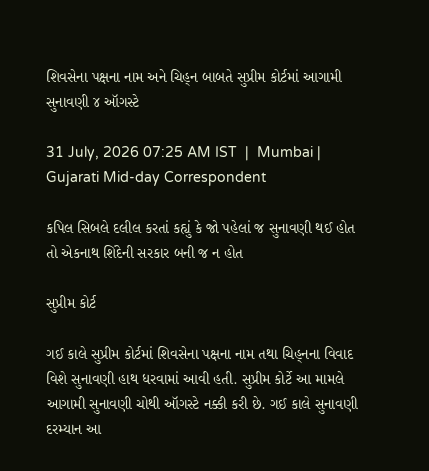શિવસેના પક્ષના નામ અને ચિહ્‌ન બાબતે સુપ્રીમ કોર્ટમાં આગામી સુનાવણી ૪ ઑગસ્ટે

31 July, 2026 07:25 AM IST  |  Mumbai | Gujarati Mid-day Correspondent

કપિલ સિબલે દલીલ કરતાં કહ્યું કે જો પહેલાં જ સુનાવણી થઈ હોત તો એકનાથ શિંદેની સરકાર બની જ ન હોત

સુપ્રીમ કોર્ટ

ગઈ કાલે સુપ્રીમ કોર્ટમાં શિવસેના પક્ષના નામ તથા ચિહ્‌નના વિવાદ વિશે સુનાવણી હાથ ધરવામાં આવી હતી. સુપ્રીમ કોર્ટે આ મામલે આગામી સુનાવણી ચોથી ઑગસ્ટે નક્કી કરી છે. ગઈ કાલે સુનાવણી દરમ્યાન આ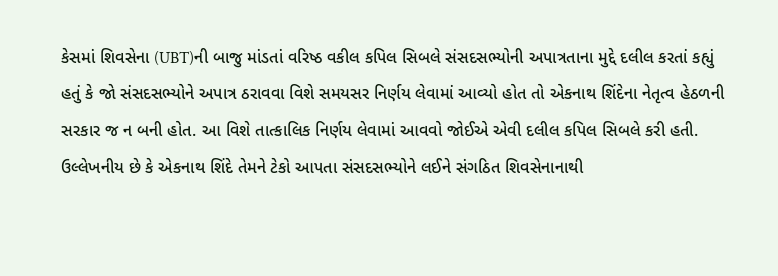કેસમાં શિવસેના (UBT)ની બાજુ માંડતાં વરિષ્ઠ વકીલ કપિલ સિબલે સંસદસભ્યોની અપાત્રતાના મુદ્દે દલીલ કરતાં કહ્યું હતું કે જો સંસદસભ્યોને અપાત્ર ઠરાવવા વિશે સમયસર નિર્ણય લેવામાં આવ્યો હોત તો એકનાથ શિંદેના નેતૃત્વ હેઠળની સરકાર જ ન બની હોત. આ વિશે તાત્કાલિક નિર્ણય લેવામાં આવવો જોઈએ એવી દલીલ કપિલ સિબલે કરી હતી. ઉલ્લેખનીય છે કે એકનાથ શિંદે તેમને ટેકો આપતા સંસદસભ્યોને લઈને સંગઠિત શિવસેનાનાથી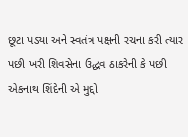છૂટા પડ્યા અને સ્વતંત્ર પક્ષની રચના કરી ત્યાર પછી ખરી શિવસેના ઉદ્ધવ ઠાકરેની કે પછી એકનાથ શિંદેની એ મુદ્દો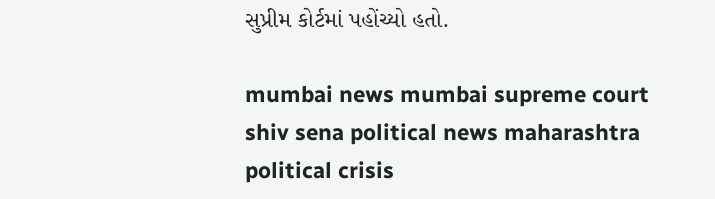સુપ્રીમ કોર્ટમાં પહોંચ્યો હતો.

mumbai news mumbai supreme court shiv sena political news maharashtra political crisis